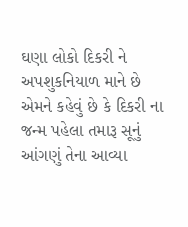ઘણા લોકો દિકરી ને અપશુકનિયાળ માને છે
એમને કહેવું છે કે દિકરી ના જન્મ પહેલા તમારૂ સૂનું આંગણું તેના આવ્યા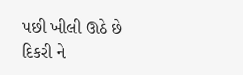પછી ખીલી ઊઠે છે
દિકરી ને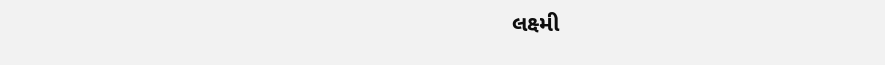લક્ષ્મી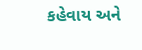કહેવાય અને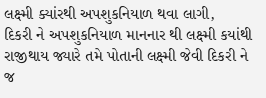લક્ષ્મી ક્યાંરથી અપશુકનિયાળ થવા લાગી,
દિકરી ને અપશુકનિયાળ માનનાર થી લક્ષ્મી કયાંથી રાજીથાય જ્યારે તમે પોતાની લક્ષ્મી જેવી દિકરી ને જ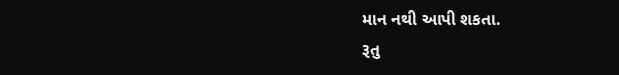માન નથી આપી શકતા.
રૂતુ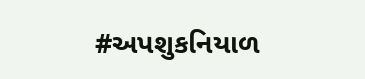#અપશુકનિયાળ